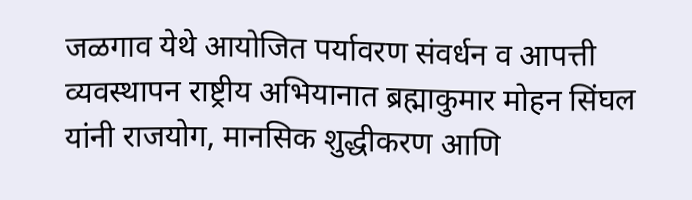जळगाव येथे आयोजित पर्यावरण संवर्धन व आपत्ती व्यवस्थापन राष्ट्रीय अभियानात ब्रह्माकुमार मोहन सिंघल यांनी राजयोग, मानसिक शुद्धीकरण आणि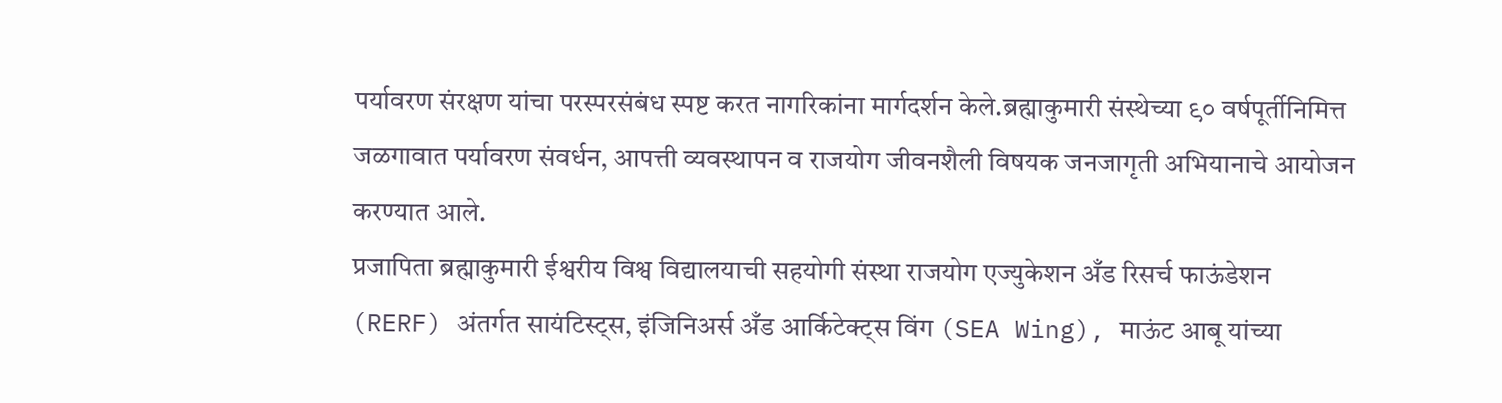पर्यावरण संरक्षण यांचा परस्परसंबंध स्पष्ट करत नागरिकांना मार्गदर्शन केले.ब्रह्माकुमारी संस्थेच्या ९० वर्षपूर्तीनिमित्त जळगावात पर्यावरण संवर्धन, आपत्ती व्यवस्थापन व राजयोग जीवनशैली विषयक जनजागृती अभियानाचे आयोजन करण्यात आले.
प्रजापिता ब्रह्माकुमारी ईश्वरीय विश्व विद्यालयाची सहयोगी संस्था राजयोग एज्युकेशन अँड रिसर्च फाऊंडेशन (RERF) अंतर्गत सायंटिस्ट्स, इंजिनिअर्स अँड आर्किटेक्ट्स विंग (SEA Wing), माऊंट आबू यांच्या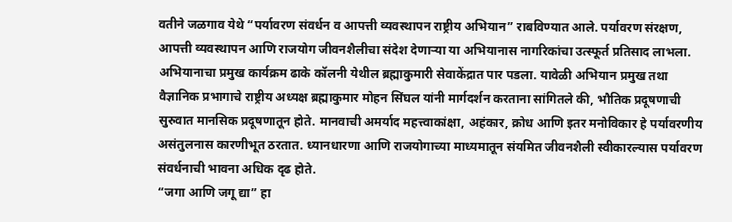वतीने जळगाव येथे “पर्यावरण संवर्धन व आपत्ती व्यवस्थापन राष्ट्रीय अभियान” राबविण्यात आले. पर्यावरण संरक्षण, आपत्ती व्यवस्थापन आणि राजयोग जीवनशैलीचा संदेश देणाऱ्या या अभियानास नागरिकांचा उत्स्फूर्त प्रतिसाद लाभला.
अभियानाचा प्रमुख कार्यक्रम ढाके कॉलनी येथील ब्रह्माकुमारी सेवाकेंद्रात पार पडला. यावेळी अभियान प्रमुख तथा वैज्ञानिक प्रभागाचे राष्ट्रीय अध्यक्ष ब्रह्माकुमार मोहन सिंघल यांनी मार्गदर्शन करताना सांगितले की, भौतिक प्रदूषणाची सुरुवात मानसिक प्रदूषणातून होते. मानवाची अमर्याद महत्त्वाकांक्षा, अहंकार, क्रोध आणि इतर मनोविकार हे पर्यावरणीय असंतुलनास कारणीभूत ठरतात. ध्यानधारणा आणि राजयोगाच्या माध्यमातून संयमित जीवनशैली स्वीकारल्यास पर्यावरण संवर्धनाची भावना अधिक दृढ होते.
“जगा आणि जगू द्या” हा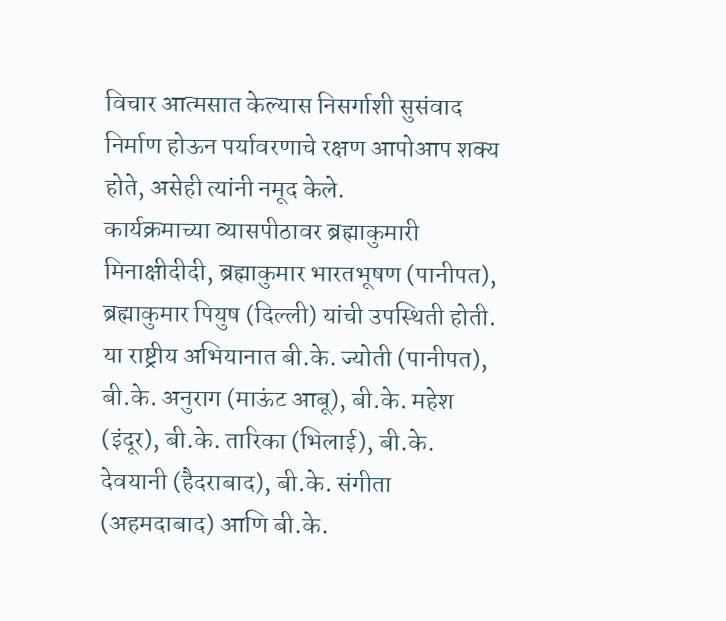विचार आत्मसात केल्यास निसर्गाशी सुसंवाद निर्माण होऊन पर्यावरणाचे रक्षण आपोआप शक्य होते, असेही त्यांनी नमूद केले.
कार्यक्रमाच्या व्यासपीठावर ब्रह्माकुमारी मिनाक्षीदीदी, ब्रह्माकुमार भारतभूषण (पानीपत), ब्रह्माकुमार पियुष (दिल्ली) यांची उपस्थिती होती. या राष्ट्रीय अभियानात बी.के. ज्योती (पानीपत), बी.के. अनुराग (माऊंट आबू), बी.के. महेश (इंदूर), बी.के. तारिका (भिलाई), बी.के. देवयानी (हैदराबाद), बी.के. संगीता (अहमदाबाद) आणि बी.के.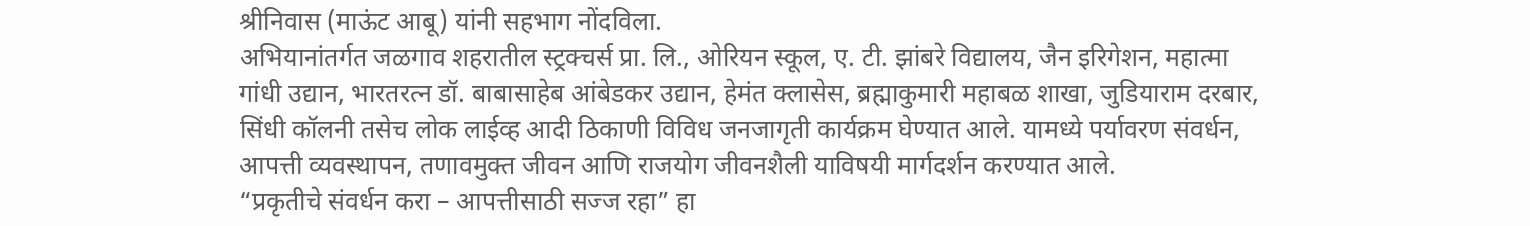श्रीनिवास (माऊंट आबू) यांनी सहभाग नोंदविला.
अभियानांतर्गत जळगाव शहरातील स्ट्रक्चर्स प्रा. लि., ओरियन स्कूल, ए. टी. झांबरे विद्यालय, जैन इरिगेशन, महात्मा गांधी उद्यान, भारतरत्न डॉ. बाबासाहेब आंबेडकर उद्यान, हेमंत क्लासेस, ब्रह्माकुमारी महाबळ शाखा, जुडियाराम दरबार, सिंधी कॉलनी तसेच लोक लाईव्ह आदी ठिकाणी विविध जनजागृती कार्यक्रम घेण्यात आले. यामध्ये पर्यावरण संवर्धन, आपत्ती व्यवस्थापन, तणावमुक्त जीवन आणि राजयोग जीवनशैली याविषयी मार्गदर्शन करण्यात आले.
“प्रकृतीचे संवर्धन करा – आपत्तीसाठी सज्ज रहा” हा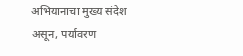अभियानाचा मुख्य संदेश असून, पर्यावरण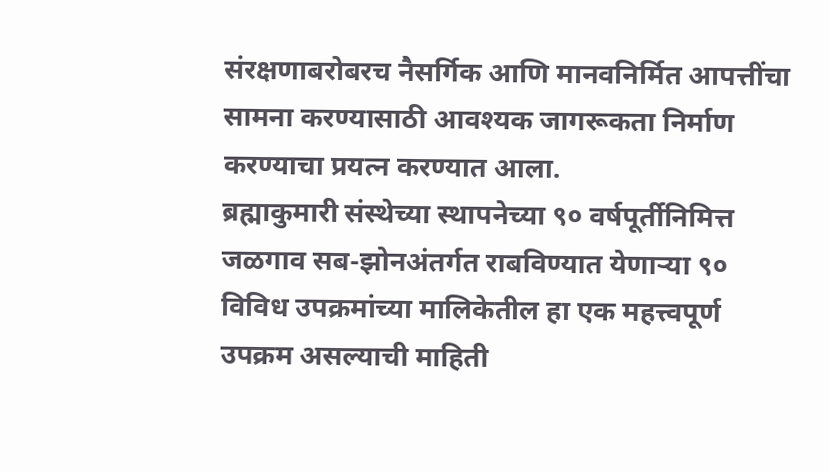संरक्षणाबरोबरच नैसर्गिक आणि मानवनिर्मित आपत्तींचा सामना करण्यासाठी आवश्यक जागरूकता निर्माण करण्याचा प्रयत्न करण्यात आला.
ब्रह्माकुमारी संस्थेच्या स्थापनेच्या ९० वर्षपूर्तीनिमित्त जळगाव सब-झोनअंतर्गत राबविण्यात येणाऱ्या ९० विविध उपक्रमांच्या मालिकेतील हा एक महत्त्वपूर्ण उपक्रम असल्याची माहिती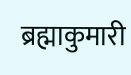ब्रह्माकुमारी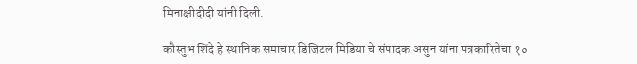मिनाक्षीदीदी यांनी दिली.

कौस्तुभ शिंदे हे स्थानिक समाचार डिजिटल मिडिया चे संपादक असुन यांना पत्रकारितेचा १०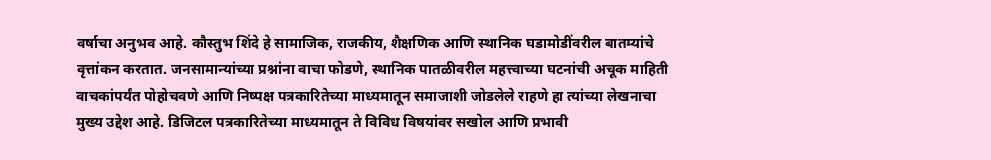वर्षाचा अनुभव आहे. कौस्तुभ शिंदे हे सामाजिक, राजकीय, शैक्षणिक आणि स्थानिक घडामोडींवरील बातम्यांचे वृत्तांकन करतात. जनसामान्यांच्या प्रश्नांना वाचा फोडणे, स्थानिक पातळीवरील महत्त्वाच्या घटनांची अचूक माहिती वाचकांपर्यंत पोहोचवणे आणि निष्पक्ष पत्रकारितेच्या माध्यमातून समाजाशी जोडलेले राहणे हा त्यांच्या लेखनाचा मुख्य उद्देश आहे. डिजिटल पत्रकारितेच्या माध्यमातून ते विविध विषयांवर सखोल आणि प्रभावी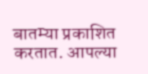बातम्या प्रकाशित करतात. आपल्या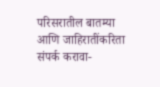परिसरातील बातम्या आणि जाहिरातींकरिता संपर्क करावा-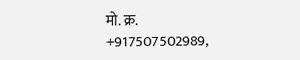मो. क्र. +917507502989,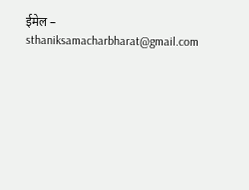ईमेल – sthaniksamacharbharat@gmail.com